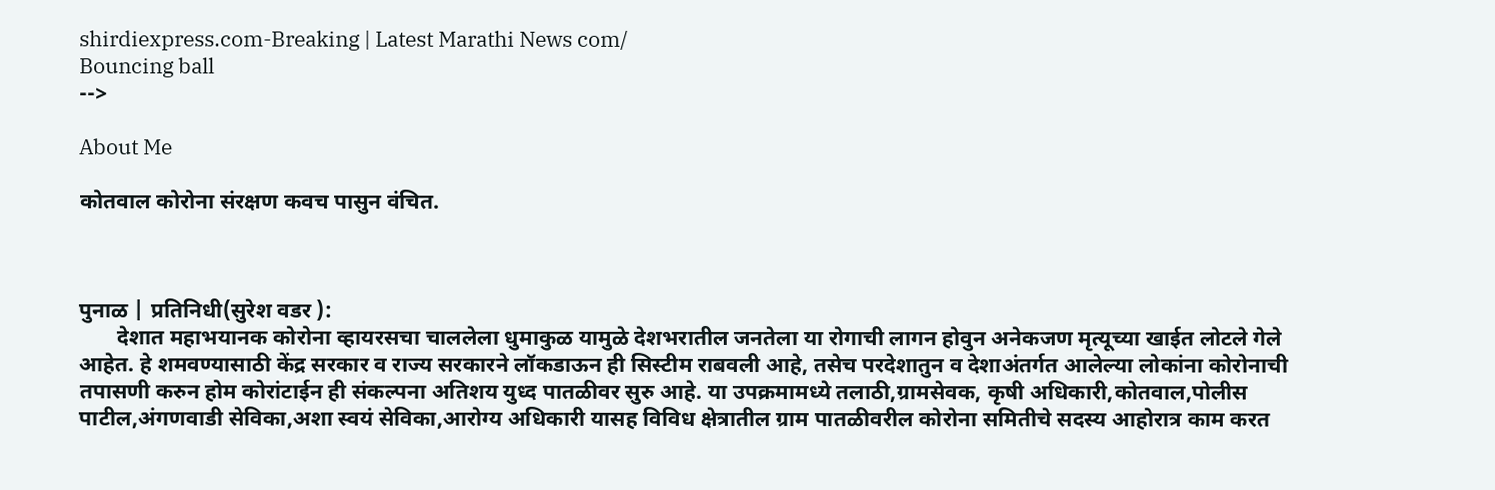shirdiexpress.com-Breaking | Latest Marathi News com/
Bouncing ball
-->

About Me

कोतवाल कोरोना संरक्षण कवच पासुन वंचित.



पुनाळ | प्रतिनिधी(सुरेश वडर ):
       देशात महाभयानक कोरोना व्हायरसचा चाललेला धुमाकुळ यामुळे देशभरातील जनतेला या रोगाची लागन होवुन अनेकजण मृत्यूच्या खाईत लोटले गेले आहेत. हे शमवण्यासाठी केंद्र सरकार व राज्य सरकारने लॉकडाऊन ही सिस्टीम राबवली आहे, तसेच परदेशातुन व देशाअंतर्गत आलेल्या लोकांना कोरोनाची तपासणी करुन होम कोरांटाईन ही संकल्पना अतिशय युध्द पातळीवर सुरु आहे. या उपक्रमामध्ये तलाठी,ग्रामसेवक, कृषी अधिकारी,कोतवाल,पोलीस पाटील,अंगणवाडी सेविका,अशा स्वयं सेविका,आरोग्य अधिकारी यासह विविध क्षेत्रातील ग्राम पातळीवरील कोरोना समितीचे सदस्य आहोरात्र काम करत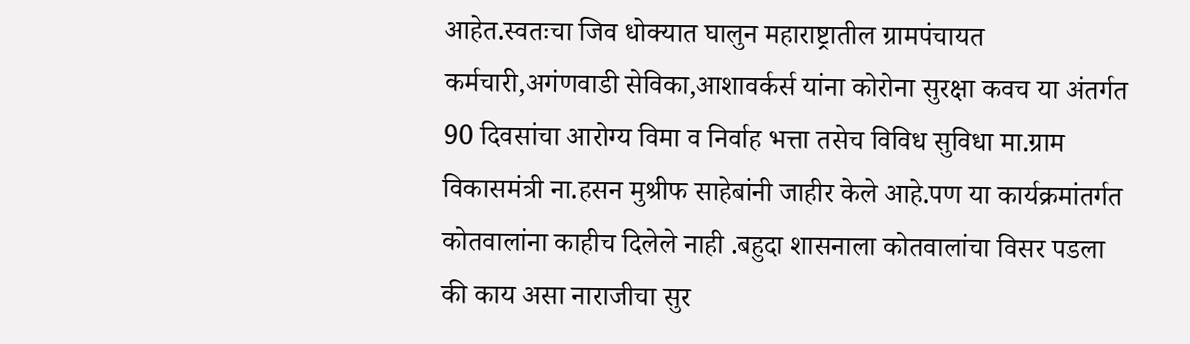आहेत.स्वतःचा जिव धोक्यात घालुन महाराष्ट्रातील ग्रामपंचायत कर्मचारी,अगंणवाडी सेविका,आशावर्कर्स यांना कोरोना सुरक्षा कवच या अंतर्गत  90 दिवसांचा आरोग्य विमा व निर्वाह भत्ता तसेच विविध सुविधा मा.ग्राम विकासमंत्री ना.हसन मुश्रीफ साहेबांनी जाहीर केले आहे.पण या कार्यक्रमांतर्गत कोतवालांना काहीच दिलेले नाही .बहुदा शासनाला कोतवालांचा विसर पडला की काय असा नाराजीचा सुर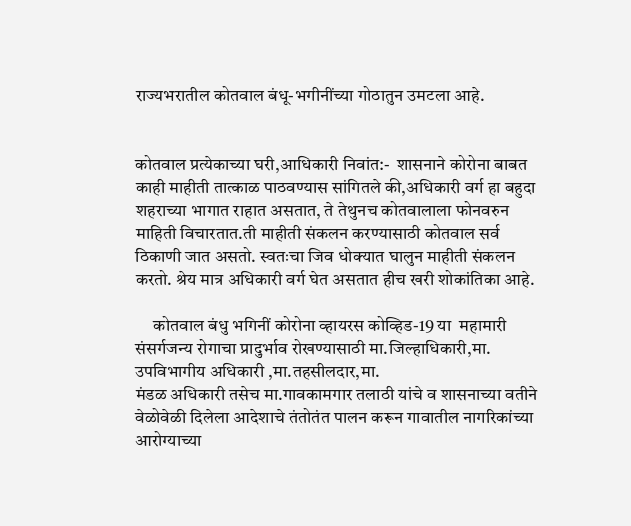राज्यभरातील कोतवाल बंधू-भगीनींच्या गोठातुन उमटला आहे.


कोतवाल प्रत्येकाच्या घरी,आधिकारी निवांत:-  शासनाने कोरोना बाबत काही माहीती तात्काळ पाठवण्यास सांगितले की,अधिकारी वर्ग हा बहुदा शहराच्या भागात राहात असतात, ते तेथुनच कोतवालाला फोनवरुन माहिती विचारतात.ती माहीती संकलन करण्यासाठी कोतवाल सर्व ठिकाणी जात असतो. स्वतःचा जिव धोक्यात घालुन माहीती संकलन करतो. श्रेय मात्र अधिकारी वर्ग घेत असतात हीच खरी शोकांतिका आहे.

     कोतवाल बंधु भगिनीं कोरोना व्हायरस कोव्हिड-19 या  महामारी संसर्गजन्य रोगाचा प्रादुर्भाव रोखण्यासाठी मा.जिल्हाधिकारी,मा.
उपविभागीय अधिकारी ,मा.तहसीलदार,मा.
मंडळ अधिकारी तसेच मा.गावकामगार तलाठी यांचे व शासनाच्या वतीने वेळोवेळी दिलेला आदेशाचे तंतोतंत पालन करून गावातील नागरिकांच्या आरोग्याच्या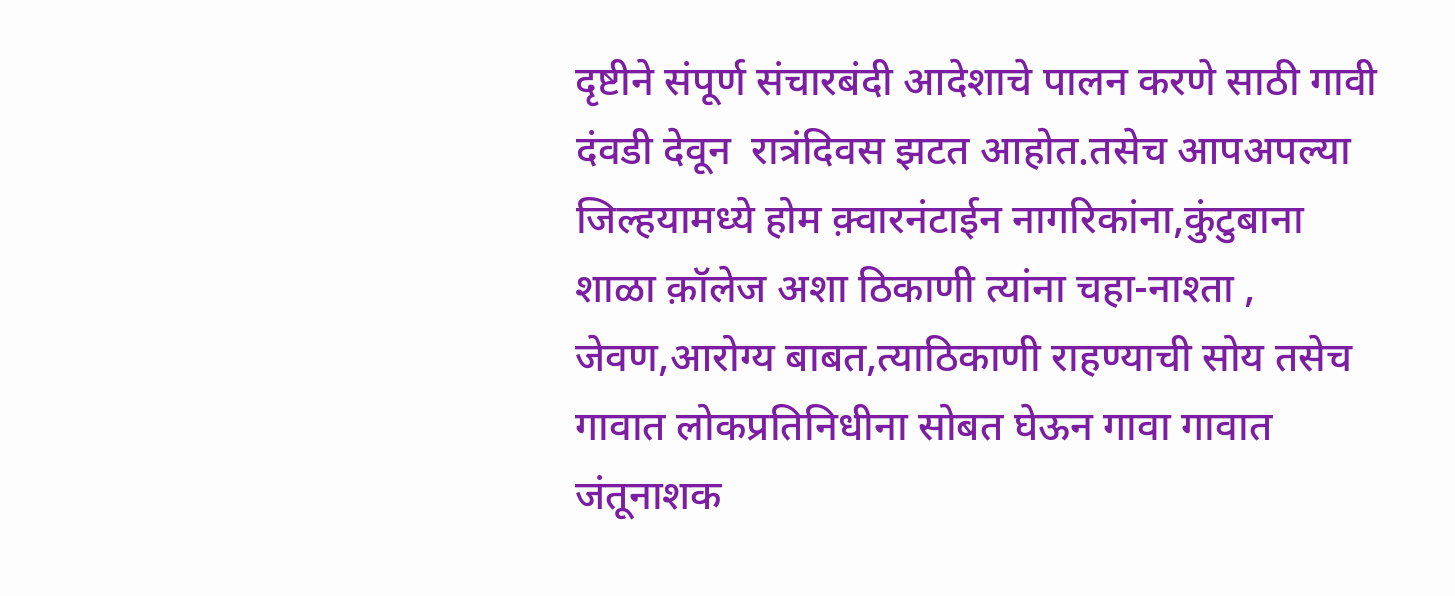दृष्टीने संपूर्ण संचारबंदी आदेशाचे पालन करणे साठी गावी दंवडी देवून  रात्रंदिवस झटत आहोत.तसेच आपअपल्या जिल्हयामध्ये होम क़्वारनंटाईन नागरिकांना,कुंटुबाना शाळा क़ॉलेज अशा ठिकाणी त्यांना चहा-नाश्ता , जेवण,आरोग्य बाबत,त्याठिकाणी राहण्याची सोय तसेच गावात लोकप्रतिनिधीना सोबत घेऊन गावा गावात जंतूनाशक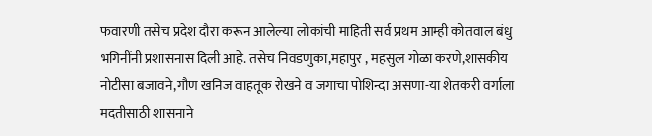फवारणी तसेच प्रदेश दौरा करून आलेल्या लोकांची माहिती सर्व प्रथम आम्ही कोतवाल बंधु भगिनींनी प्रशासनास दिली आहे. तसेच निवडणुका,महापुर , महसुल गोळा करणे,शासकीय नोटीसा बजावने,गौण खनिज वाहतूक रोखने व जगाचा पोशिन्दा असणा-या शेतकरी वर्गाला मदतीसाठी शासनाने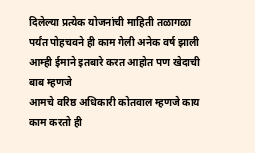दिलेल्या प्रत्येक योजनांची माहिती तळागळा पर्यंत पोहचवने ही काम गेली अनेक वर्ष झाली आम्ही ईमाने इतबारे करत आहोत पण खेदाची बाब म्हणजे
आमचे वरिष्ठ अधिकारी कोतवाल म्हणजे काय काम करतो ही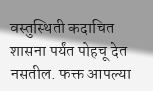वस्तुस्थिती कदाचित शासना पर्यंत पोहचू देत नसतील. फक्त आपल्या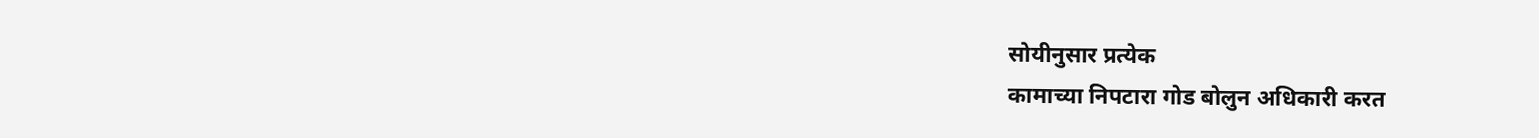सोयीनुसार प्रत्येक
कामाच्या निपटारा गोड बोलुन अधिकारी करत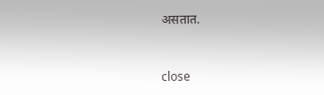असतात.


close